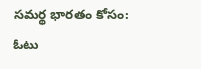సమర్థ భారతం కోసం: ఓటు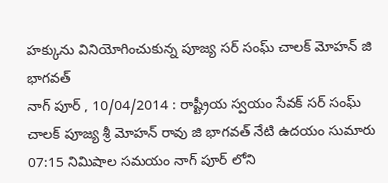హక్కును వినియోగించుకున్న పూజ్య సర్ సంఘ్ చాలక్ మోహన్ జి భాగవత్
నాగ్ పూర్ , 10/04/2014 : రాష్ట్రీయ స్వయం సేవక్ సర్ సంఘ్ చాలక్ పూజ్య శ్రీ మోహన్ రావు జి భాగవత్ నేటి ఉదయం సుమారు 07:15 నిమిషాల సమయం నాగ్ పూర్ లోని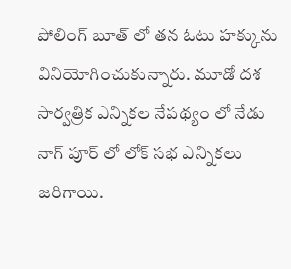పోలింగ్ బూత్ లో తన ఓటు హక్కును వినియోగించుకున్నారు. మూడో దశ సార్వత్రిక ఎన్నికల నేపథ్యం లో నేడు నాగ్ పూర్ లో లోక్ సభ ఎన్నికలు జరిగాయి.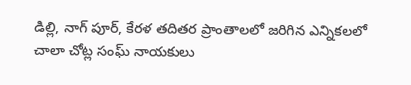డిల్లి, నాగ్ పూర్, కేరళ తదితర ప్రాంతాలలో జరిగిన ఎన్నికలలో చాలా చోట్ల సంఘ్ నాయకులు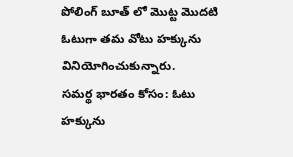పోలింగ్ బూత్ లో మొట్ట మొదటి ఓటుగా తమ వోటు హక్కును వినియోగించుకున్నారు.
సమర్థ భారతం కోసం: ఓటు హక్కును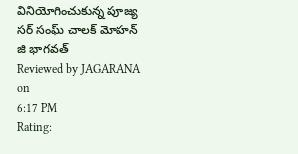వినియోగించుకున్న పూజ్య సర్ సంఘ్ చాలక్ మోహన్ జి భాగవత్
Reviewed by JAGARANA
on
6:17 PM
Rating: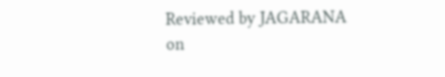Reviewed by JAGARANA
on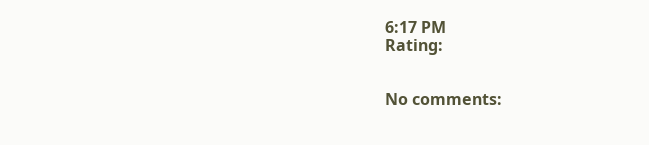6:17 PM
Rating:


No comments: